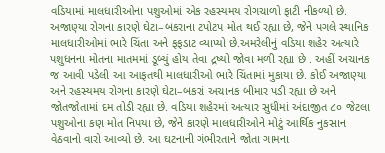વડિયામાં માલધારીઓના પશુઓમાં એક રહસ્યમય રોગચાળો ફાટી નીકળ્યો છે. અજાણ્યા રોગના કારણે ઘેટા–બકરાના ટપોટપ મોત થઈ રહ્યા છે, જેને પગલે સ્થાનિક માલધારીઓમાં ભારે ચિંતા અને ફફડાટ વ્યાપ્યો છે.અમરેલીનું વડિયા શહેર અત્યારે પશુધનના મોતના માતમમાં ડૂબ્યું હોય તેવા દ્રષ્યો જોવા મળી રહ્યા છે . અહીં અચાનક જ આવી પડેલી આ આફતથી માલધારીઓ ભારે ચિંતામાં મુકાયા છે. કોઈ અજાણ્યા અને રહસ્યમય રોગના કારણે ઘેટા–બકરાં અચાનક બીમાર પડી રહ્યા છે અને જોતજોતામાં દમ તોડી રહ્યા છે. વડિયા શહેરમાં અત્યાર સુધીમાં અંદાજીત ૮૦ જેટલા પશુઓના કણ મોત નિપયા છે, જેને કારણે માલધારીઓને મોટું આર્થિક નુકસાન વેઠવાનો વારો આવ્યો છે. આ ઘટનાની ગંભીરતાને જોતા ગામના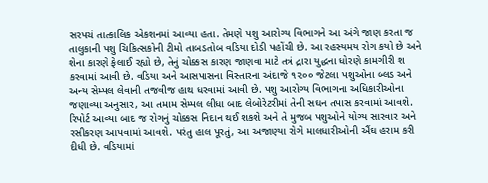સરપચં તાત્કાલિક એકશનમાં આવ્યા હતા. તેમણે પશુ આરોગ્ય વિભાગને આ અંગે જાણ કરતા જ તાલુકાની પશુ ચિકિત્સકોની ટીમો તાબડતોબ વડિયા દોડી પહોંચી છે. આ રહસ્યમય રોગ કયો છે અને શેના કારણે ફેલાઈ રહ્યો છે, તેનું ચોક્કસ કારણ જાણવા માટે તત્રં દ્રારા યુદ્ધના ધોરણે કામગીરી શ કરવામાં આવી છે. વડિયા અને આસપાસના વિસ્તારના અંદાજે ૧૨૦૦ જેટલા પશુઓના બ્લડ અને અન્ય સેમ્પલ લેવાની તજવીજ હાથ ધરવામાં આવી છે. પશુ આરોગ્ય વિભાગના અધિકારીઓના જણાવ્યા અનુસાર, આ તમામ સેમ્પલ લીધા બાદ લેબોરેટરીમાં તેની સઘન તપાસ કરવામાં આવશે. રિપોર્ટ આવ્યા બાદ જ રોગનું ચોક્કસ નિદાન થઈ શકશે અને તે મુજબ પશુઓને યોગ્ય સારવાર અને રસીકરણ આપવામાં આવશે. પરંતુ હાલ પૂરતું, આ અજાણ્યા રોગે માલધારીઓની ઐંઘ હરામ કરી દીધી છે. વડિયામાં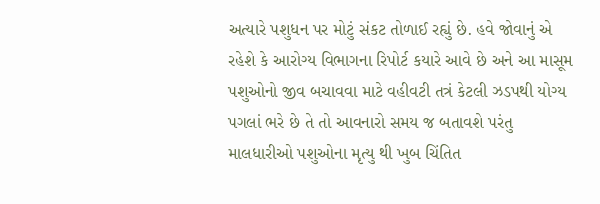અત્યારે પશુધન પર મોટું સંકટ તોળાઈ રહ્યું છે. હવે જોવાનું એ રહેશે કે આરોગ્ય વિભાગના રિપોર્ટ કયારે આવે છે અને આ માસૂમ પશુઓનો જીવ બચાવવા માટે વહીવટી તત્રં કેટલી ઝડપથી યોગ્ય પગલાં ભરે છે તે તો આવનારો સમય જ બતાવશે પરંતુ માલધારીઓ પશુઓના મૃત્યુ થી ખુબ ચિંતિત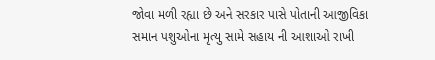જોવા મળી રહ્યા છે અને સરકાર પાસે પોતાની આજીવિકા સમાન પશુઓના મૃત્યુ સામે સહાય ની આશાઓ રાખી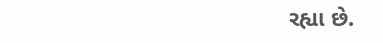રહ્યા છે.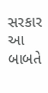સરકાર આ બાબતે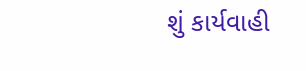શું કાર્યવાહી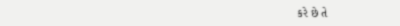કરે છે તે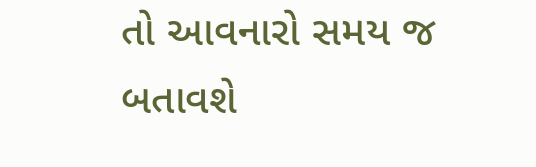તો આવનારો સમય જ બતાવશે